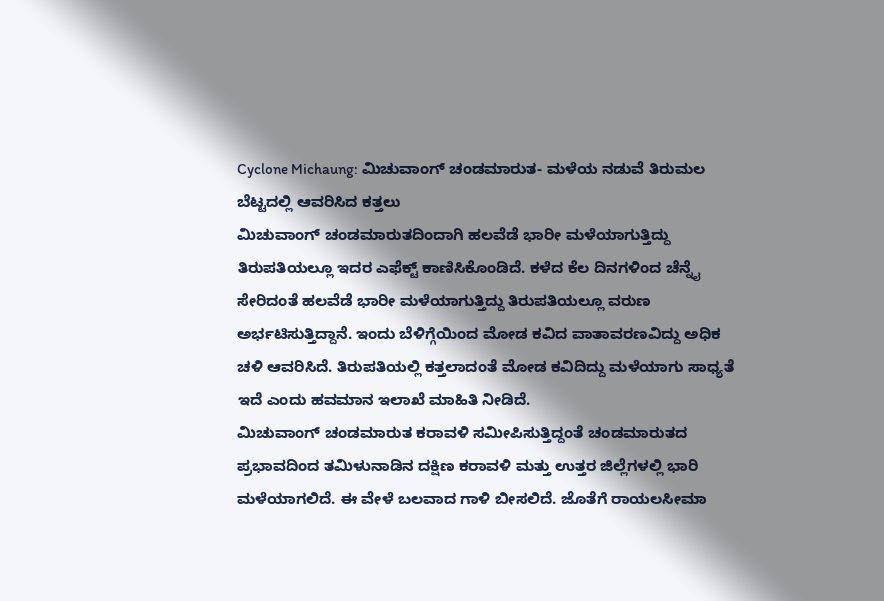Cyclone Michaung: ಮಿಚುವಾಂಗ್ ಚಂಡಮಾರುತ- ಮಳೆಯ ನಡುವೆ ತಿರುಮಲ ಬೆಟ್ಟದಲ್ಲಿ ಆವರಿಸಿದ ಕತ್ತಲು
ಮಿಚುವಾಂಗ್ ಚಂಡಮಾರುತದಿಂದಾಗಿ ಹಲವೆಡೆ ಭಾರೀ ಮಳೆಯಾಗುತ್ತಿದ್ದು ತಿರುಪತಿಯಲ್ಲೂ ಇದರ ಎಫೆಕ್ಟ್ ಕಾಣಿಸಿಕೊಂಡಿದೆ. ಕಳೆದ ಕೆಲ ದಿನಗಳಿಂದ ಚೆನ್ನೈ ಸೇರಿದಂತೆ ಹಲವೆಡೆ ಭಾರೀ ಮಳೆಯಾಗುತ್ತಿದ್ದು ತಿರುಪತಿಯಲ್ಲೂ ವರುಣ ಅರ್ಭಟಿಸುತ್ತಿದ್ದಾನೆ. ಇಂದು ಬೆಳಿಗ್ಗೆಯಿಂದ ಮೋಡ ಕವಿದ ವಾತಾವರಣವಿದ್ದು ಅಧಿಕ ಚಳಿ ಆವರಿಸಿದೆ. ತಿರುಪತಿಯಲ್ಲಿ ಕತ್ತಲಾದಂತೆ ಮೋಡ ಕವಿದಿದ್ದು ಮಳೆಯಾಗು ಸಾಧ್ಯತೆ ಇದೆ ಎಂದು ಹವಮಾನ ಇಲಾಖೆ ಮಾಹಿತಿ ನೀಡಿದೆ.
ಮಿಚುವಾಂಗ್ ಚಂಡಮಾರುತ ಕರಾವಳಿ ಸಮೀಪಿಸುತ್ತಿದ್ದಂತೆ ಚಂಡಮಾರುತದ ಪ್ರಭಾವದಿಂದ ತಮಿಳುನಾಡಿನ ದಕ್ಷಿಣ ಕರಾವಳಿ ಮತ್ತು ಉತ್ತರ ಜಿಲ್ಲೆಗಳಲ್ಲಿ ಭಾರಿ ಮಳೆಯಾಗಲಿದೆ. ಈ ವೇಳೆ ಬಲವಾದ ಗಾಳಿ ಬೀಸಲಿದೆ. ಜೊತೆಗೆ ರಾಯಲಸೀಮಾ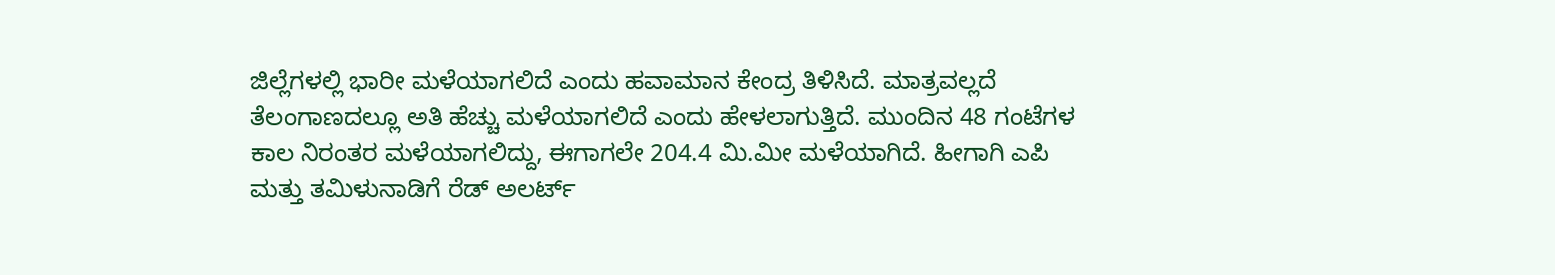ಜಿಲ್ಲೆಗಳಲ್ಲಿ ಭಾರೀ ಮಳೆಯಾಗಲಿದೆ ಎಂದು ಹವಾಮಾನ ಕೇಂದ್ರ ತಿಳಿಸಿದೆ. ಮಾತ್ರವಲ್ಲದೆ ತೆಲಂಗಾಣದಲ್ಲೂ ಅತಿ ಹೆಚ್ಚು ಮಳೆಯಾಗಲಿದೆ ಎಂದು ಹೇಳಲಾಗುತ್ತಿದೆ. ಮುಂದಿನ 48 ಗಂಟೆಗಳ ಕಾಲ ನಿರಂತರ ಮಳೆಯಾಗಲಿದ್ದು, ಈಗಾಗಲೇ 204.4 ಮಿ.ಮೀ ಮಳೆಯಾಗಿದೆ. ಹೀಗಾಗಿ ಎಪಿ ಮತ್ತು ತಮಿಳುನಾಡಿಗೆ ರೆಡ್ ಅಲರ್ಟ್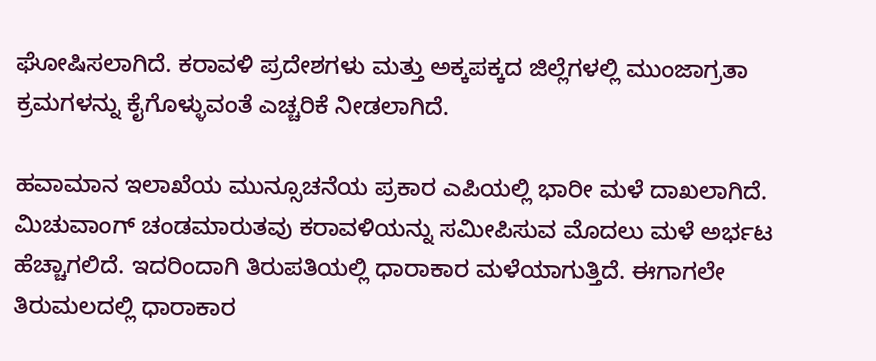ಘೋಷಿಸಲಾಗಿದೆ. ಕರಾವಳಿ ಪ್ರದೇಶಗಳು ಮತ್ತು ಅಕ್ಕಪಕ್ಕದ ಜಿಲ್ಲೆಗಳಲ್ಲಿ ಮುಂಜಾಗ್ರತಾ ಕ್ರಮಗಳನ್ನು ಕೈಗೊಳ್ಳುವಂತೆ ಎಚ್ಚರಿಕೆ ನೀಡಲಾಗಿದೆ.

ಹವಾಮಾನ ಇಲಾಖೆಯ ಮುನ್ಸೂಚನೆಯ ಪ್ರಕಾರ ಎಪಿಯಲ್ಲಿ ಭಾರೀ ಮಳೆ ದಾಖಲಾಗಿದೆ. ಮಿಚುವಾಂಗ್ ಚಂಡಮಾರುತವು ಕರಾವಳಿಯನ್ನು ಸಮೀಪಿಸುವ ಮೊದಲು ಮಳೆ ಅರ್ಭಟ ಹೆಚ್ಚಾಗಲಿದೆ. ಇದರಿಂದಾಗಿ ತಿರುಪತಿಯಲ್ಲಿ ಧಾರಾಕಾರ ಮಳೆಯಾಗುತ್ತಿದೆ. ಈಗಾಗಲೇ ತಿರುಮಲದಲ್ಲಿ ಧಾರಾಕಾರ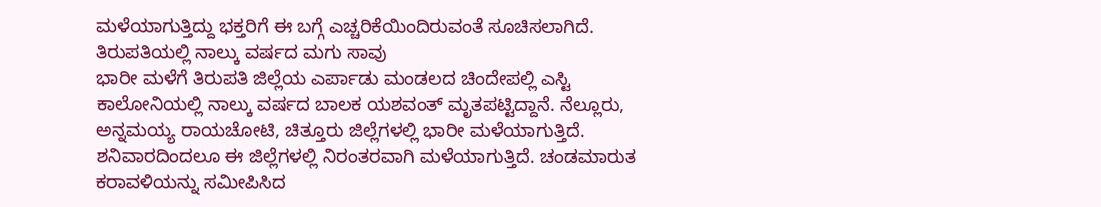ಮಳೆಯಾಗುತ್ತಿದ್ದು ಭಕ್ತರಿಗೆ ಈ ಬಗ್ಗೆ ಎಚ್ಚರಿಕೆಯಿಂದಿರುವಂತೆ ಸೂಚಿಸಲಾಗಿದೆ.
ತಿರುಪತಿಯಲ್ಲಿ ನಾಲ್ಕು ವರ್ಷದ ಮಗು ಸಾವು
ಭಾರೀ ಮಳೆಗೆ ತಿರುಪತಿ ಜಿಲ್ಲೆಯ ಎರ್ಪಾಡು ಮಂಡಲದ ಚಿಂದೇಪಲ್ಲಿ ಎಸ್ಟಿ ಕಾಲೋನಿಯಲ್ಲಿ ನಾಲ್ಕು ವರ್ಷದ ಬಾಲಕ ಯಶವಂತ್ ಮೃತಪಟ್ಟಿದ್ದಾನೆ. ನೆಲ್ಲೂರು, ಅನ್ನಮಯ್ಯ ರಾಯಚೋಟಿ, ಚಿತ್ತೂರು ಜಿಲ್ಲೆಗಳಲ್ಲಿ ಭಾರೀ ಮಳೆಯಾಗುತ್ತಿದೆ. ಶನಿವಾರದಿಂದಲೂ ಈ ಜಿಲ್ಲೆಗಳಲ್ಲಿ ನಿರಂತರವಾಗಿ ಮಳೆಯಾಗುತ್ತಿದೆ. ಚಂಡಮಾರುತ ಕರಾವಳಿಯನ್ನು ಸಮೀಪಿಸಿದ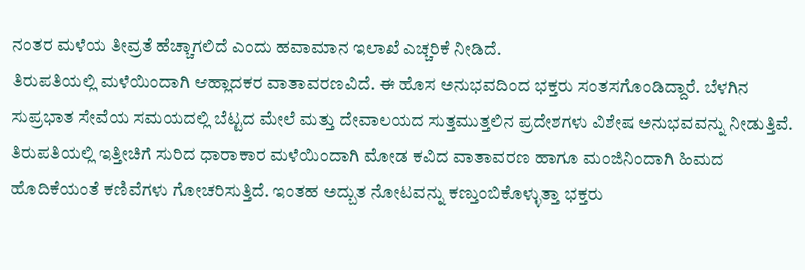ನಂತರ ಮಳೆಯ ತೀವ್ರತೆ ಹೆಚ್ಚಾಗಲಿದೆ ಎಂದು ಹವಾಮಾನ ಇಲಾಖೆ ಎಚ್ಚರಿಕೆ ನೀಡಿದೆ.
ತಿರುಪತಿಯಲ್ಲಿ ಮಳೆಯಿಂದಾಗಿ ಆಹ್ಲಾದಕರ ವಾತಾವರಣವಿದೆ. ಈ ಹೊಸ ಅನುಭವದಿಂದ ಭಕ್ತರು ಸಂತಸಗೊಂಡಿದ್ದಾರೆ. ಬೆಳಗಿನ ಸುಪ್ರಭಾತ ಸೇವೆಯ ಸಮಯದಲ್ಲಿ ಬೆಟ್ಟದ ಮೇಲೆ ಮತ್ತು ದೇವಾಲಯದ ಸುತ್ತಮುತ್ತಲಿನ ಪ್ರದೇಶಗಳು ವಿಶೇಷ ಅನುಭವವನ್ನು ನೀಡುತ್ತಿವೆ. ತಿರುಪತಿಯಲ್ಲಿ ಇತ್ತೀಚಿಗೆ ಸುರಿದ ಧಾರಾಕಾರ ಮಳೆಯಿಂದಾಗಿ ಮೋಡ ಕವಿದ ವಾತಾವರಣ ಹಾಗೂ ಮಂಜಿನಿಂದಾಗಿ ಹಿಮದ ಹೊದಿಕೆಯಂತೆ ಕಣಿವೆಗಳು ಗೋಚರಿಸುತ್ತಿದೆ. ಇಂತಹ ಅದ್ಬುತ ನೋಟವನ್ನು ಕಣ್ತುಂಬಿಕೊಳ್ಳುತ್ತಾ ಭಕ್ತರು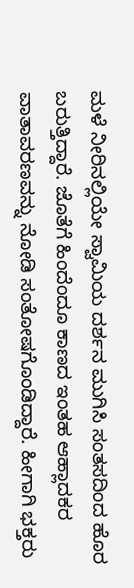ಮಳೆ ನೀರಿನಲ್ಲಿಯೇ ಸ್ವಾಮಿಯ ದರ್ಶನ ಮುಗಿಸಿ ಸಂತಸದಿಂದ ಹೊರ ಬರುತ್ತಿದ್ದಾರೆ. ಜೊತೆಗೆ ಹಿಂದೆಂದೂ ಕಾಣದ ಇಂತಹ ಆಹ್ಲಾದಕರ ವಾತಾವರಣವನ್ನು ನೋಡಿ ಸಂತೋಷಗೊಂಡಿದ್ದಾರೆ. ಹೀಗಾಗಿ ಭಕ್ತರು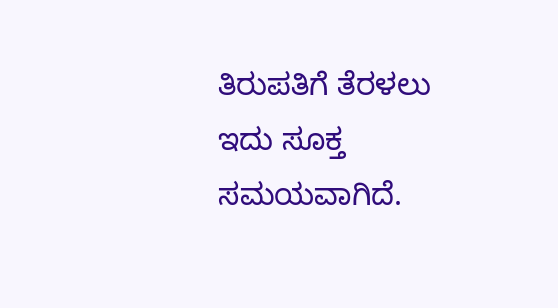ತಿರುಪತಿಗೆ ತೆರಳಲು ಇದು ಸೂಕ್ತ ಸಮಯವಾಗಿದೆ.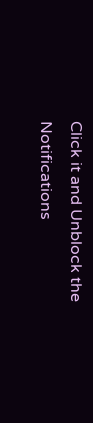Click it and Unblock the Notifications